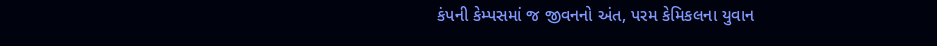કંપની કેમ્પસમાં જ જીવનનો અંત, પરમ કેમિકલના યુવાન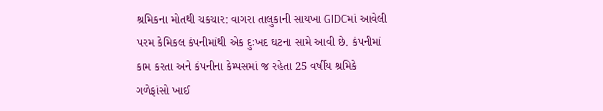શ્રમિકના મોતથી ચકચાર: વાગરા તાલુકાની સાયખા GIDCમાં આવેલી પરમ કેમિકલ કંપનીમાંથી એક દુઃખદ ઘટના સામે આવી છે. કંપનીમાં કામ કરતા અને કંપનીના કેમ્પસમાં જ રહેતા 25 વર્ષીય શ્રમિકે ગળેફાંસો ખાઈ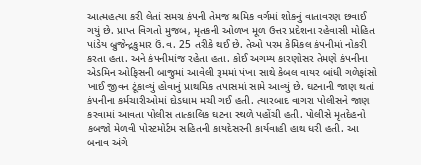આત્મહત્યા કરી લેતાં સમગ્ર કંપની તેમજ શ્રમિક વર્ગમાં શોકનું વાતાવરણ છવાઈ ગયું છે. પ્રાપ્ત વિગતો મુજબ, મૃતકની ઓળખ મૂળ ઉત્તર પ્રદેશના રહેવાસી મોહિત પાંડેય બ્રુજેન્દ્રકુમાર ઉં.વ. 25 તરીકે થઈ છે. તેઓ પરમ કેમિકલ કંપનીમાં નોકરી કરતા હતા. અને કંપનીમાંજ રહેતા હતા. કોઈ અગમ્ય કારણોસર તેમણે કંપનીના એડમિન ઓફિસની બાજુમાં આવેલી રૂમમાં પંખા સાથે કેબલ વાયર બાંધી ગળેફાંસો ખાઈ જીવન ટૂંકાવ્યું હોવાનું પ્રાથમિક તપાસમાં સામે આવ્યું છે. ઘટનાની જાણ થતાં કંપનીના કર્મચારીઓમાં દોડધામ મચી ગઈ હતી. ત્યારબાદ વાગરા પોલીસને જાણ કરવામાં આવતા પોલીસ તાત્કાલિક ઘટના સ્થળે પહોંચી હતી. પોલીસે મૃતદેહનો કબજો મેળવી પોસ્ટમોર્ટમ સહિતની કાયદેસરની કાર્યવાહી હાથ ધરી હતી. આ બનાવ અંગે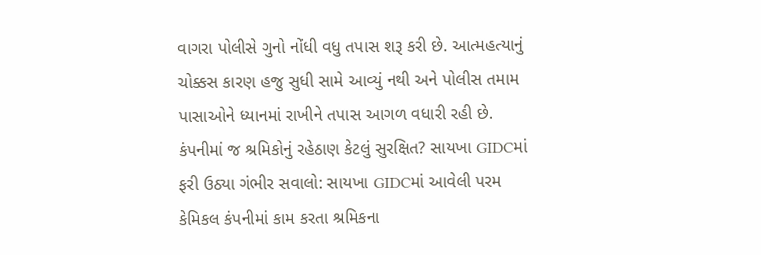વાગરા પોલીસે ગુનો નોંધી વધુ તપાસ શરૂ કરી છે. આત્મહત્યાનું ચોક્કસ કારણ હજુ સુધી સામે આવ્યું નથી અને પોલીસ તમામ પાસાઓને ધ્યાનમાં રાખીને તપાસ આગળ વધારી રહી છે.
કંપનીમાં જ શ્રમિકોનું રહેઠાણ કેટલું સુરક્ષિત? સાયખા GIDCમાં ફરી ઉઠ્યા ગંભીર સવાલો: સાયખા GIDCમાં આવેલી પરમ કેમિકલ કંપનીમાં કામ કરતા શ્રમિકના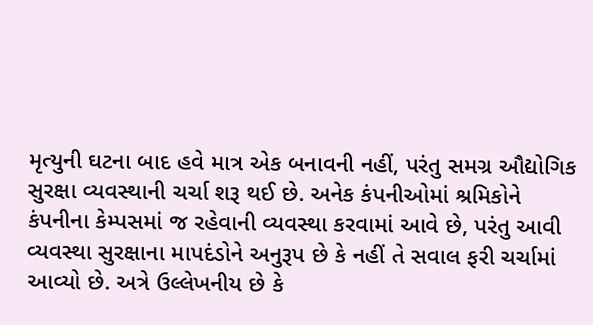મૃત્યુની ઘટના બાદ હવે માત્ર એક બનાવની નહીં, પરંતુ સમગ્ર ઔદ્યોગિક સુરક્ષા વ્યવસ્થાની ચર્ચા શરૂ થઈ છે. અનેક કંપનીઓમાં શ્રમિકોને કંપનીના કેમ્પસમાં જ રહેવાની વ્યવસ્થા કરવામાં આવે છે, પરંતુ આવી વ્યવસ્થા સુરક્ષાના માપદંડોને અનુરૂપ છે કે નહીં તે સવાલ ફરી ચર્ચામાં આવ્યો છે. અત્રે ઉલ્લેખનીય છે કે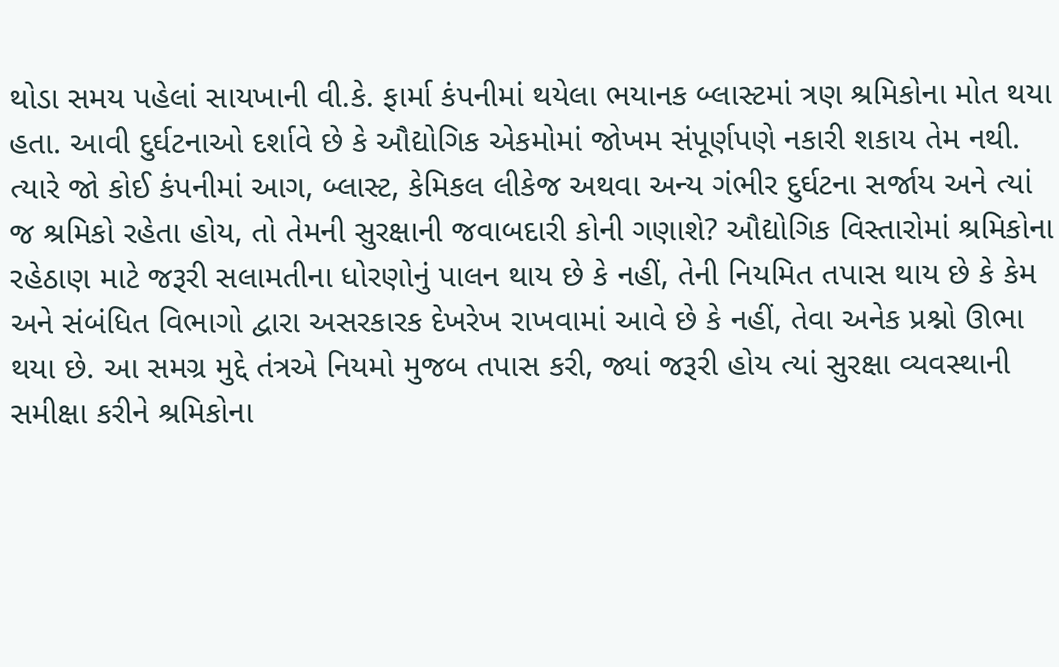થોડા સમય પહેલાં સાયખાની વી.કે. ફાર્મા કંપનીમાં થયેલા ભયાનક બ્લાસ્ટમાં ત્રણ શ્રમિકોના મોત થયા હતા. આવી દુર્ઘટનાઓ દર્શાવે છે કે ઔદ્યોગિક એકમોમાં જોખમ સંપૂર્ણપણે નકારી શકાય તેમ નથી. ત્યારે જો કોઈ કંપનીમાં આગ, બ્લાસ્ટ, કેમિકલ લીકેજ અથવા અન્ય ગંભીર દુર્ઘટના સર્જાય અને ત્યાં જ શ્રમિકો રહેતા હોય, તો તેમની સુરક્ષાની જવાબદારી કોની ગણાશે? ઔદ્યોગિક વિસ્તારોમાં શ્રમિકોના રહેઠાણ માટે જરૂરી સલામતીના ધોરણોનું પાલન થાય છે કે નહીં, તેની નિયમિત તપાસ થાય છે કે કેમ અને સંબંધિત વિભાગો દ્વારા અસરકારક દેખરેખ રાખવામાં આવે છે કે નહીં, તેવા અનેક પ્રશ્નો ઊભા થયા છે. આ સમગ્ર મુદ્દે તંત્રએ નિયમો મુજબ તપાસ કરી, જ્યાં જરૂરી હોય ત્યાં સુરક્ષા વ્યવસ્થાની સમીક્ષા કરીને શ્રમિકોના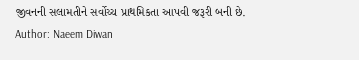જીવનની સલામતીને સર્વોચ્ચ પ્રાથમિકતા આપવી જરૂરી બની છે.
Author: Naeem Diwan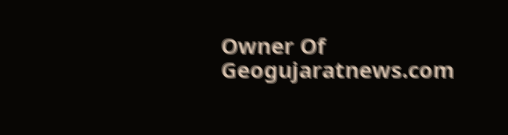Owner Of Geogujaratnews.com